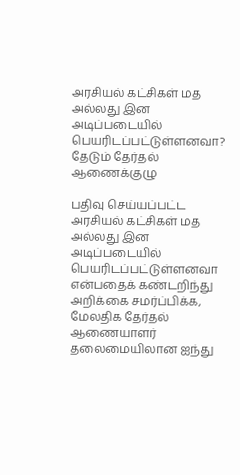அரசியல் கட்சிகள் மத அல்லது இன அடிப்படையில் பெயரிடப்பட்டுள்ளனவா? தேடும் தேர்தல் ஆணைக்குழு

பதிவு செய்யப்பட்ட அரசியல் கட்சிகள் மத அல்லது இன அடிப்படையில் பெயரிடப்பட்டுள்ளனவா என்பதைக் கண்டறிந்து அறிக்கை சமர்ப்பிக்க, மேலதிக தேர்தல் ஆணையாளர் தலைமையிலான ஐந்து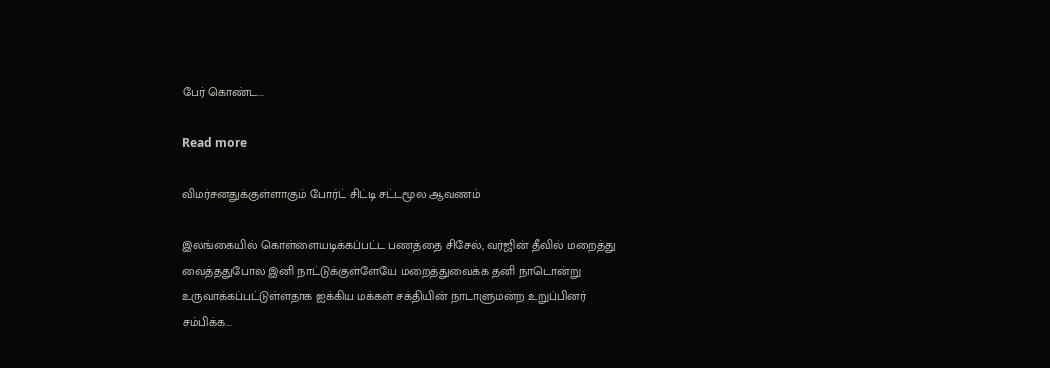பேர் கொண்ட...

Read more

விமர்சனதுக்குள்ளாகும் போர்ட் சிட்டி சட்டமூல ஆவணம்

இலங்கையில் கொள்ளையடிக்கப்பட்ட பணத்தை சிசேல், வர்ஜின் தீவில் மறைத்து வைத்ததுபோல இனி நாட்டுக்குள்ளேயே மறைத்துவைக்க தனி நாடொன்று உருவாக்கப்பட்டுள்ளதாக ஐக்கிய மக்கள் சக்தியின் நாடாளுமன்ற உறுப்பினர் சம்பிக்க...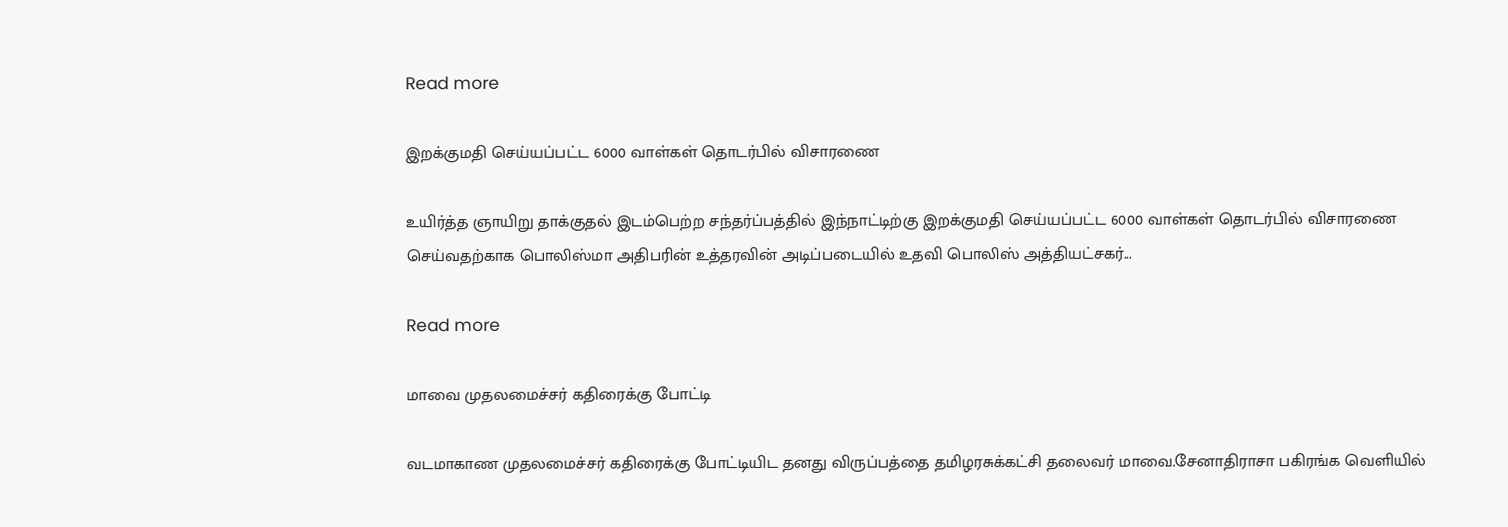Read more

இறக்குமதி செய்யப்பட்ட 6000 வாள்கள் தொடர்பில் விசாரணை

உயிர்த்த ஞாயிறு தாக்குதல் இடம்பெற்ற சந்தர்ப்பத்தில் இந்நாட்டிற்கு இறக்குமதி செய்யப்பட்ட 6000 வாள்கள் தொடர்பில் விசாரணை செய்வதற்காக பொலிஸ்மா அதிபரின் உத்தரவின் அடிப்படையில் உதவி பொலிஸ் அத்தியட்சகர்...

Read more

மாவை முதலமைச்சர் கதிரைக்கு போட்டி

வடமாகாண முதலமைச்சர் கதிரைக்கு போட்டியிட தனது விருப்பத்தை தமிழரசுக்கட்சி தலைவர் மாவை.சேனாதிராசா பகிரங்க வெளியில்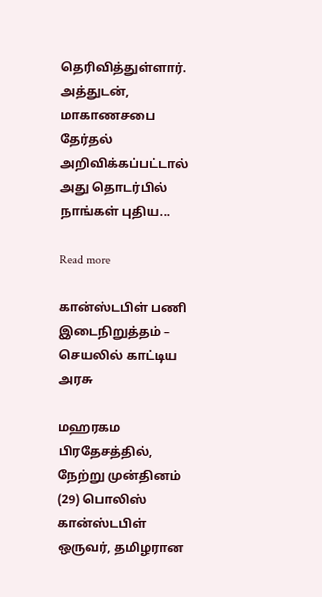தெரிவித்துள்ளார். அத்துடன், மாகாணசபை தேர்தல் அறிவிக்கப்பட்டால் அது தொடர்பில் நாங்கள் புதிய...

Read more

கான்ஸ்டபிள் பணி இடைநிறுத்தம் – செயலில் காட்டிய அரசு

மஹரகம பிரதேசத்தில், நேற்று முன்தினம் (29) பொலிஸ் கான்ஸ்டபிள் ஒருவர், தமிழரான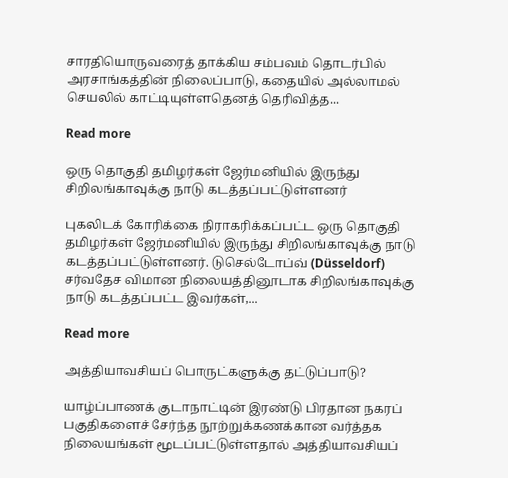சாரதியொருவரைத் தாக்கிய சம்பவம் தொடர்பில் அரசாங்கத்தின் நிலைப்பாடு, கதையில் அல்லாமல் செயலில் காட்டியுள்ளதெனத் தெரிவித்த...

Read more

ஒரு தொகுதி தமிழர்கள் ஜேர்மனியில் இருந்து சிறிலங்காவுக்கு நாடு கடத்தப்பட்டுள்ளனர்

புகலிடக் கோரிக்கை நிராகரிக்கப்பட்ட ஒரு தொகுதி தமிழர்கள் ஜேர்மனியில் இருந்து சிறிலங்காவுக்கு நாடு கடத்தப்பட்டுள்ளனர். டுசெல்டோப்வ் (Düsseldorf) சர்வதேச விமான நிலையத்தினூடாக சிறிலங்காவுக்கு நாடு கடத்தப்பட்ட இவர்கள்,...

Read more

அத்தியாவசியப் பொருட்களுக்கு தட்டுப்பாடு?

யாழ்ப்பாணக் குடாநாட்டின் இரண்டு பிரதான நகரப் பகுதிகளைச் சேர்ந்த நூற்றுக்கணக்கான வர்த்தக நிலையங்கள் மூடப்பட்டுள்ளதால் அத்தியாவசியப்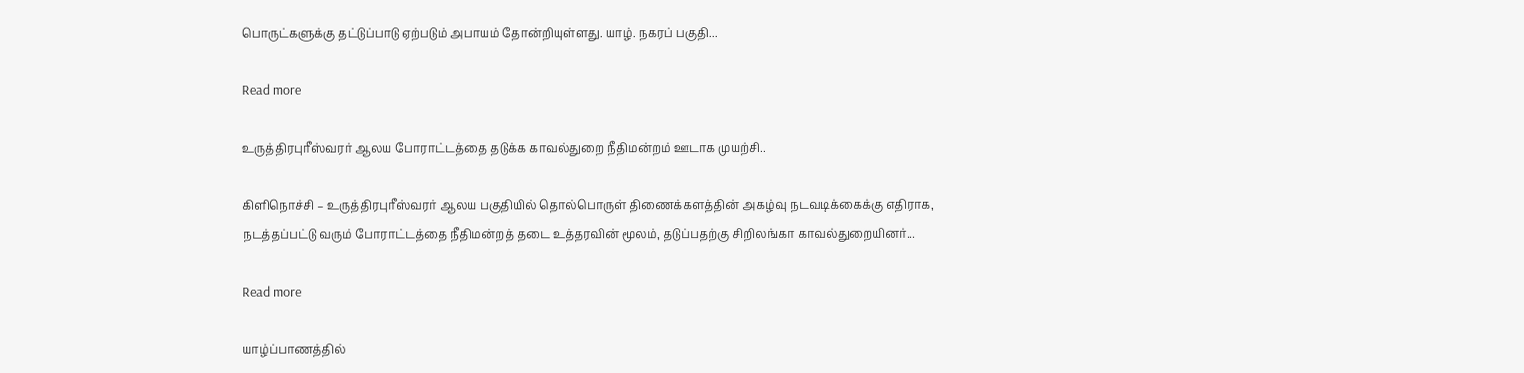பொருட்களுக்கு தட்டுப்பாடு ஏற்படும் அபாயம் தோன்றியுள்ளது. யாழ். நகரப் பகுதி...

Read more

உருத்திரபுரீஸ்வரர் ஆலய போராட்டத்தை தடுக்க காவல்துறை நீதிமன்றம் ஊடாக முயற்சி..

கிளிநொச்சி – உருத்திரபுரீஸ்வரர் ஆலய பகுதியில் தொல்பொருள் திணைக்களத்தின் அகழ்வு நடவடிக்கைக்கு எதிராக, நடத்தப்பட்டு வரும் போராட்டத்தை நீதிமன்றத் தடை உத்தரவின் மூலம், தடுப்பதற்கு சிறிலங்கா காவல்துறையினர்...

Read more

யாழ்ப்பாணத்தில்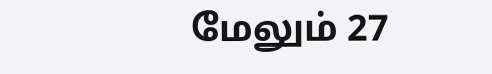மேலும் 27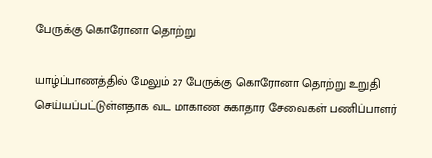பேருக்கு கொரோனா தொற்று

யாழ்ப்பாணத்தில் மேலும் 27 பேருக்கு கொரோனா தொற்று உறுதி செய்யப்பட்டுள்ளதாக வட மாகாண சுகாதார சேவைகள் பணிப்பாளர்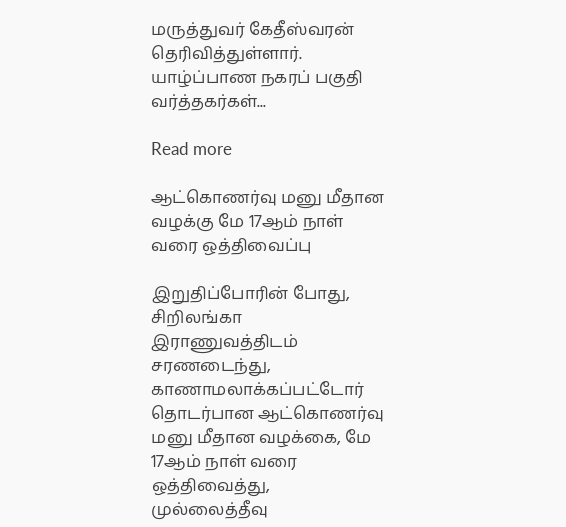மருத்துவர் கேதீஸ்வரன் தெரிவித்துள்ளார். யாழ்ப்பாண நகரப் பகுதி வர்த்தகர்கள்...

Read more

ஆட்கொணர்வு மனு மீதான வழக்கு மே 17ஆம் நாள் வரை ஒத்திவைப்பு

இறுதிப்போரின் போது, சிறிலங்கா இராணுவத்திடம் சரணடைந்து, காணாமலாக்கப்பட்டோர் தொடர்பான ஆட்கொணர்வு மனு மீதான வழக்கை, மே 17ஆம் நாள் வரை ஒத்திவைத்து, முல்லைத்தீவு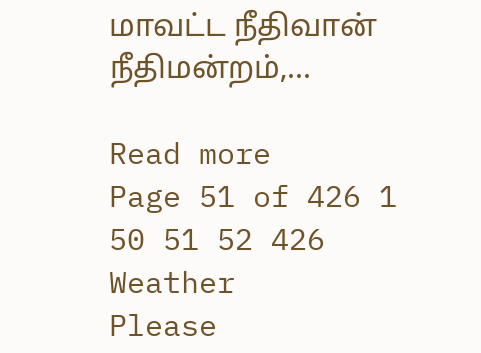மாவட்ட நீதிவான் நீதிமன்றம்,...

Read more
Page 51 of 426 1 50 51 52 426
Weather
Please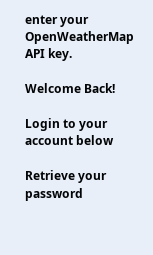enter your OpenWeatherMap API key.

Welcome Back!

Login to your account below

Retrieve your password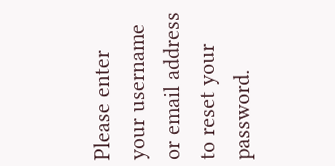Please enter your username or email address to reset your password.